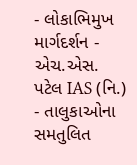- લોકાભિમુખ માર્ગદર્શન - એચ.એસ. પટેલ IAS (નિ.)
- તાલુકાઓના સમતુલિત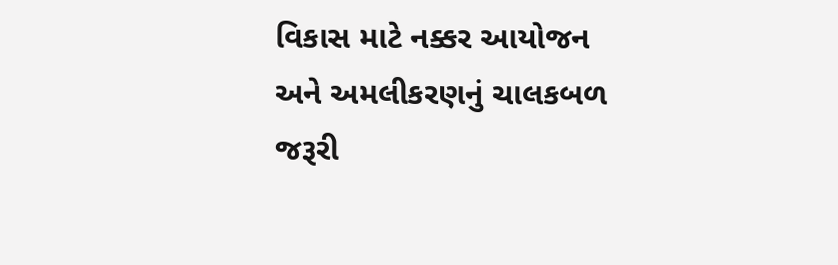વિકાસ માટે નક્કર આયોજન અને અમલીકરણનું ચાલકબળ જરૂરી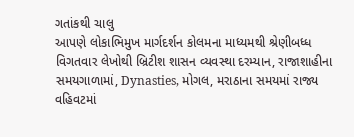ગતાંકથી ચાલુ
આપણે લોકાભિમુખ માર્ગદર્શન કોલમના માધ્યમથી શ્રેણીબધ્ધ વિગતવાર લેખોથી બ્રિટીશ શાસન વ્યવસ્થા દરમ્યાન, રાજાશાહીના સમયગાળામાં, Dynasties, મોગલ, મરાઠાના સમયમાં રાજ્ય વહિવટમાં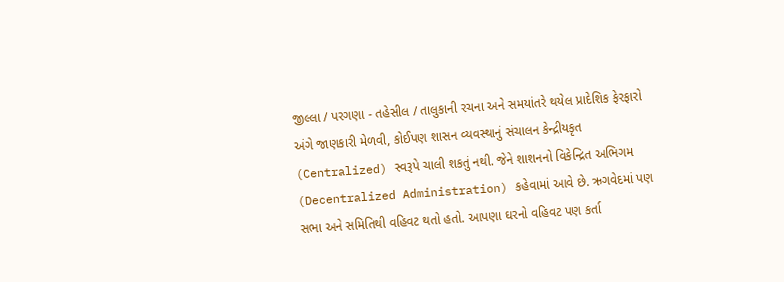જીલ્લા / પરગણા - તહેસીલ / તાલુકાની રચના અને સમયાંતરે થયેલ પ્રાદેશિક ફેરફારો અંગે જાણકારી મેળવી, કોઈપણ શાસન વ્યવસ્થાનું સંચાલન કેન્દ્રીયકૃત (Centralized) સ્વરૂપે ચાલી શકતું નથી. જેને શાશનનો વિકેન્દ્રિત અભિગમ (Decentralized Administration) કહેવામાં આવે છે. ઋગવેદમાં પણ સભા અને સમિતિથી વહિવટ થતો હતો. આપણા ઘરનો વહિવટ પણ કર્તા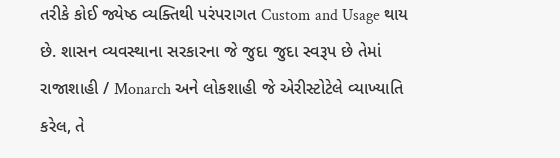તરીકે કોઈ જ્યેષ્ઠ વ્યક્તિથી પરંપરાગત Custom and Usage થાય છે. શાસન વ્યવસ્થાના સરકારના જે જુદા જુદા સ્વરૂપ છે તેમાં રાજાશાહી / Monarch અને લોકશાહી જે એરીસ્ટોટેલે વ્યાખ્યાતિ કરેલ, તે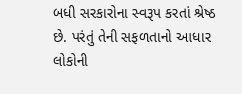બધી સરકારોના સ્વરૂપ કરતાં શ્રેષ્ઠ છે. પરંતું તેની સફળતાનો આધાર લોકોની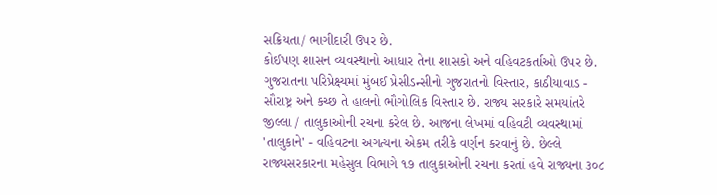સક્રિયતા/ ભાગીદારી ઉપર છે.
કોઈપણ શાસન વ્યવસ્થાનો આધાર તેના શાસકો અને વહિવટકર્તાઓ ઉપર છે. ગુજરાતના પરિપ્રેક્ષ્યમાં મુંબઈ પ્રેસીડન્સીનો ગુજરાતનો વિસ્તાર, કાઠીયાવાડ - સૌરાષ્ટ્ર અને કચ્છ તે હાલનો ભૌગોલિક વિસ્તાર છે. રાજ્ય સરકારે સમયાંતરે જીલ્લા / તાલુકાઓની રચના કરેલ છે. આજના લેખમાં વહિવટી વ્યવસ્થામાં 'તાલુકાને' - વહિવટના અગત્યના એકમ તરીકે વર્ણન કરવાનું છે. છેલ્લે રાજ્યસરકારના મહેસુલ વિભાગે ૧૭ તાલુકાઓની રચના કરતાં હવે રાજ્યના ૩૦૮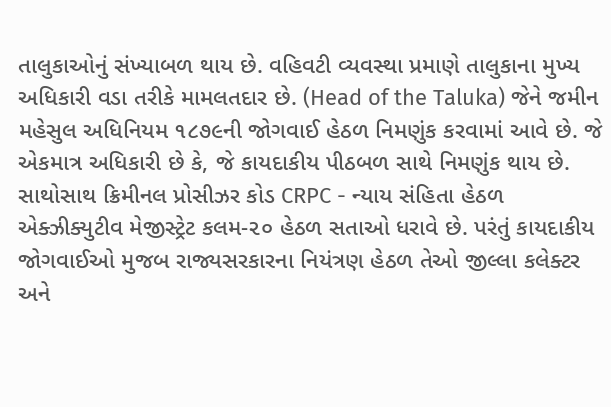તાલુકાઓનું સંખ્યાબળ થાય છે. વહિવટી વ્યવસ્થા પ્રમાણે તાલુકાના મુખ્ય અધિકારી વડા તરીકે મામલતદાર છે. (Head of the Taluka) જેને જમીન મહેસુલ અધિનિયમ ૧૮૭૯ની જોગવાઈ હેઠળ નિમણુંક કરવામાં આવે છે. જે એકમાત્ર અધિકારી છે કે, જે કાયદાકીય પીઠબળ સાથે નિમણુંક થાય છે. સાથોસાથ ક્રિમીનલ પ્રોસીઝર કોડ CRPC - ન્યાય સંહિતા હેઠળ એક્ઝીક્યુટીવ મેજીસ્ટ્રેટ કલમ-૨૦ હેઠળ સતાઓ ધરાવે છે. પરંતું કાયદાકીય જોગવાઈઓ મુજબ રાજ્યસરકારના નિયંત્રણ હેઠળ તેઓ જીલ્લા કલેક્ટર અને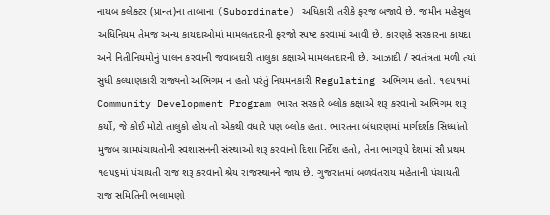નાયબ કલેક્ટર (પ્રાન્ત)ના તાબાના (Subordinate) અધિકારી તરીકે ફરજ બજાવે છે. જમીન મહેસુલ અધિનિયમ તેમજ અન્ય કાયદાઓમાં મામલતદારની ફરજો સ્પષ્ટ કરવામાં આવી છે. કારણકે સરકારના કાયદા અને નિતીનિયમોનું પાલન કરવાની જવાબદારી તાલુકા કક્ષાએ મામલતદારની છે. આઝાદી / સ્વતંત્રતા મળી ત્યાં સુધી કલ્યાણકારી રાજ્યનો અભિગમ ન હતો પરંતું નિયમનકારી Regulating અભિગમ હતો. ૧૯૫૧માં Community Development Program ભારત સરકારે બ્લોક કક્ષાએ શરૂ કરવાનો અભિગમ શરૂ કર્યો, જે કોઈ મોટો તાલુકો હોય તો એકથી વધારે પણ બ્લોક હતા. ભારતના બંધારણમાં માર્ગદર્શક સિધ્ધાંતો મુજબ ગ્રામપંચાયતોની સ્વશાસનની સંસ્થાઓ શરૂ કરવાનો દિશા નિર્દેશ હતો, તેના ભાગરૂપે દેશમાં સૌ પ્રથમ ૧૯૫૬માં પંચાયતી રાજ શરૂ કરવાનો શ્રેય રાજસ્થાનને જાય છે. ગુજરાતમાં બળવંતરાય મહેતાની પંચાયતી રાજ સમિતિની ભલામણો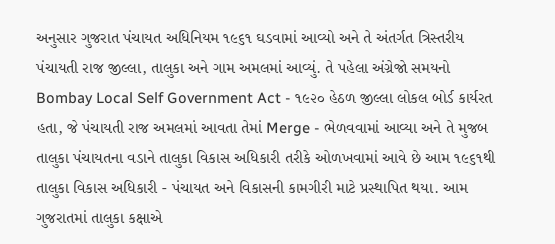અનુસાર ગુજરાત પંચાયત અધિનિયમ ૧૯૬૧ ઘડવામાં આવ્યો અને તે અંતર્ગત ત્રિસ્તરીય પંચાયતી રાજ જીલ્લા, તાલુકા અને ગામ અમલમાં આવ્યું. તે પહેલા અંગ્રેજો સમયનો Bombay Local Self Government Act - ૧૯૨૦ હેઠળ જીલ્લા લોકલ બોર્ડ કાર્યરત હતા, જે પંચાયતી રાજ અમલમાં આવતા તેમાં Merge - ભેળવવામાં આવ્યા અને તે મુજબ તાલુકા પંચાયતના વડાને તાલુકા વિકાસ અધિકારી તરીકે ઓળખવામાં આવે છે આમ ૧૯૬૧થી તાલુકા વિકાસ અધિકારી - પંચાયત અને વિકાસની કામગીરી માટે પ્રસ્થાપિત થયા. આમ ગુજરાતમાં તાલુકા કક્ષાએ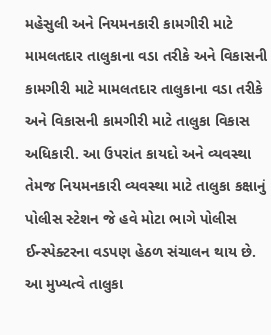મહેસુલી અને નિયમનકારી કામગીરી માટે મામલતદાર તાલુકાના વડા તરીકે અને વિકાસની કામગીરી માટે મામલતદાર તાલુકાના વડા તરીકે અને વિકાસની કામગીરી માટે તાલુકા વિકાસ અધિકારી. આ ઉપરાંત કાયદો અને વ્યવસ્થા તેમજ નિયમનકારી વ્યવસ્થા માટે તાલુકા કક્ષાનું પોલીસ સ્ટેશન જે હવે મોટા ભાગે પોલીસ ઈન્સ્પેક્ટરના વડપણ હેઠળ સંચાલન થાય છે. આ મુખ્યત્વે તાલુકા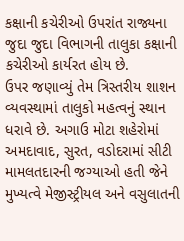કક્ષાની કચેરીઓ ઉપરાંત રાજ્યના જુદા જુદા વિભાગની તાલુકા કક્ષાની કચેરીઓ કાર્યરત હોય છે.
ઉપર જણાવ્યું તેમ ત્રિસ્તરીય શાશન વ્યવસ્થામાં તાલુકો મહત્વનું સ્થાન ધરાવે છે. અગાઉ મોટા શહેરોમાં અમદાવાદ, સુરત, વડોદરામાં સીટી મામલતદારની જગ્યાઓ હતી જેને મુખ્યત્વે મેજીસ્ટ્રીયલ અને વસુલાતની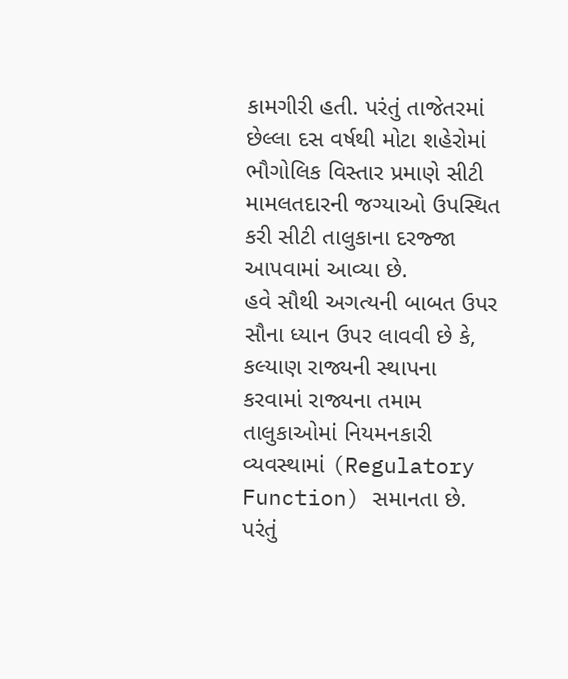કામગીરી હતી. પરંતું તાજેતરમાં છેલ્લા દસ વર્ષથી મોટા શહેરોમાં ભૌગોલિક વિસ્તાર પ્રમાણે સીટી મામલતદારની જગ્યાઓ ઉપસ્થિત કરી સીટી તાલુકાના દરજ્જા આપવામાં આવ્યા છે.
હવે સૌથી અગત્યની બાબત ઉપર સૌના ધ્યાન ઉપર લાવવી છે કે, કલ્યાણ રાજ્યની સ્થાપના કરવામાં રાજ્યના તમામ તાલુકાઓમાં નિયમનકારી વ્યવસ્થામાં (Regulatory Function) સમાનતા છે. પરંતું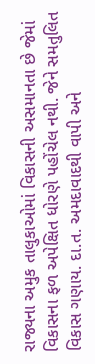રાજ્યના અમુક તાલુકાઓમાં વિકાસની અસમાનતા છે જેમાં વિકાસના ફળ અપેક્ષિત ધોરણે પહોંચેલ નથી. જેને સમતુલિત વિકાસ ગણાય. દા.ત. અમદાવાદથી વાપી અને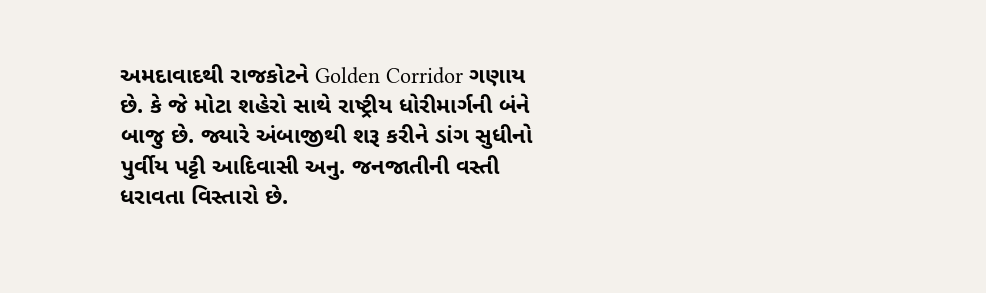અમદાવાદથી રાજકોટને Golden Corridor ગણાય છે. કે જે મોટા શહેરો સાથે રાષ્ટ્રીય ધોરીમાર્ગની બંને બાજુ છે. જ્યારે અંબાજીથી શરૂ કરીને ડાંગ સુધીનો પુર્વીય પટ્ટી આદિવાસી અનુ. જનજાતીની વસ્તી ધરાવતા વિસ્તારો છે.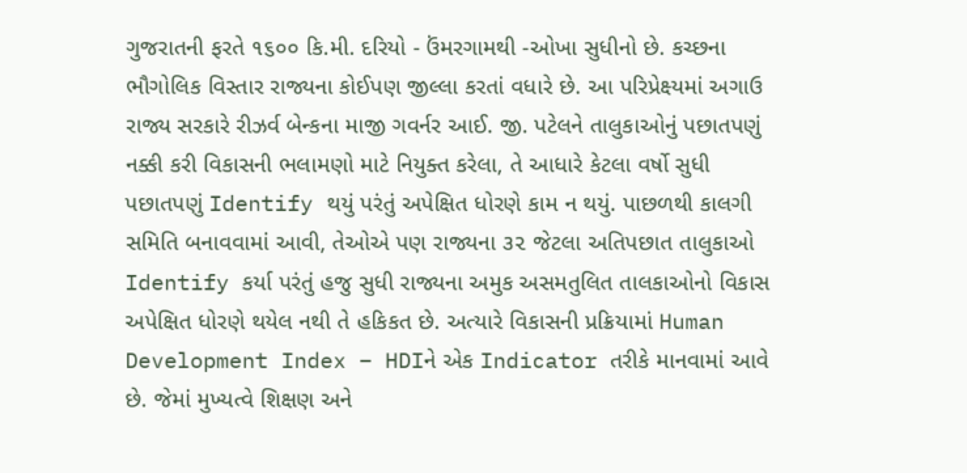ગુજરાતની ફરતે ૧૬૦૦ કિ.મી. દરિયો - ઉંમરગામથી -ઓખા સુધીનો છે. કચ્છના ભૌગોલિક વિસ્તાર રાજ્યના કોઈપણ જીલ્લા કરતાં વધારે છે. આ પરિપ્રેક્ષ્યમાં અગાઉ રાજ્ય સરકારે રીઝર્વ બેન્કના માજી ગવર્નર આઈ. જી. પટેલને તાલુકાઓનું પછાતપણું નક્કી કરી વિકાસની ભલામણો માટે નિયુક્ત કરેલા, તે આધારે કેટલા વર્ષો સુધી પછાતપણું Identify થયું પરંતું અપેક્ષિત ધોરણે કામ ન થયું. પાછળથી કાલગી સમિતિ બનાવવામાં આવી, તેઓએ પણ રાજ્યના ૩૨ જેટલા અતિપછાત તાલુકાઓ Identify કર્યા પરંતું હજુ સુધી રાજ્યના અમુક અસમતુલિત તાલકાઓનો વિકાસ અપેક્ષિત ધોરણે થયેલ નથી તે હકિકત છે. અત્યારે વિકાસની પ્રક્રિયામાં Human Development Index – HDIને એક Indicator તરીકે માનવામાં આવે છે. જેમાં મુખ્યત્વે શિક્ષણ અને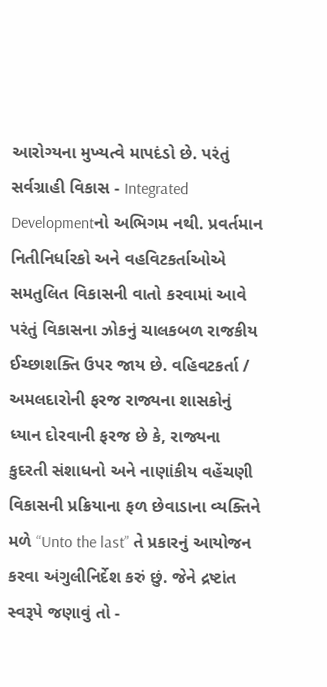આરોગ્યના મુખ્યત્વે માપદંડો છે. પરંતું સર્વગ્રાહી વિકાસ - Integrated Developmentનો અભિગમ નથી. પ્રવર્તમાન નિતીનિર્ધારકો અને વહવિટકર્તાઓએ સમતુલિત વિકાસની વાતો કરવામાં આવે પરંતું વિકાસના ઝોકનું ચાલકબળ રાજકીય ઈચ્છાશક્તિ ઉપર જાય છે. વહિવટકર્તા / અમલદારોની ફરજ રાજ્યના શાસકોનું ધ્યાન દોરવાની ફરજ છે કે, રાજ્યના કુદરતી સંશાધનો અને નાણાંકીય વહેંચણી વિકાસની પ્રક્રિયાના ફળ છેવાડાના વ્યક્તિને મળે “Unto the last” તે પ્રકારનું આયોજન કરવા અંગુલીનિર્દેશ કરું છું. જેને દ્રષ્ટાંત સ્વરૂપે જણાવું તો -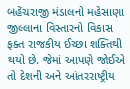બહેંચરાજી મંડાલનો મહેસાણા જીલ્લાના વિસ્તારનો વિકાસ ફક્ત રાજકીય ઈચ્છા શક્તિથી થયો છે. જેમાં આપણે જોઈએ તો દેશની અને આંતરરાષ્ટ્રીય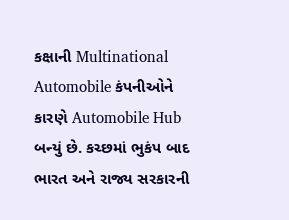કક્ષાની Multinational Automobile કંપનીઓને કારણે Automobile Hub બન્યું છે. કચ્છમાં ભુકંપ બાદ ભારત અને રાજ્ય સરકારની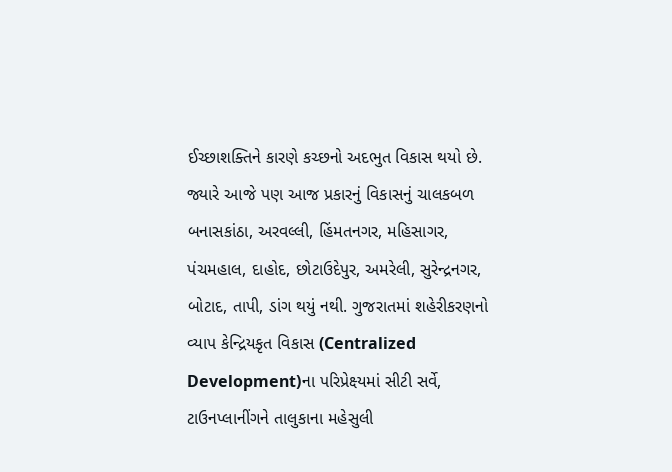ઈચ્છાશક્તિને કારણે કચ્છનો અદભુત વિકાસ થયો છે. જ્યારે આજે પણ આજ પ્રકારનું વિકાસનું ચાલકબળ બનાસકાંઠા, અરવલ્લી, હિંમતનગર, મહિસાગર, પંચમહાલ, દાહોદ, છોટાઉદેપુર, અમરેલી, સુરેન્દ્રનગર, બોટાદ, તાપી, ડાંગ થયું નથી. ગુજરાતમાં શહેરીકરણનો વ્યાપ કેન્દ્રિયકૃત વિકાસ (Centralized Development)ના પરિપ્રેક્ષ્યમાં સીટી સર્વે, ટાઉનપ્લાનીંગને તાલુકાના મહેસુલી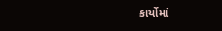કાર્યોમાં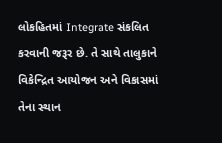લોકહિતમાં Integrate સંકલિત કરવાની જરૂર છે. તે સાથે તાલુકાને વિકેન્દ્રિત આયોજન અને વિકાસમાં તેના સ્થાન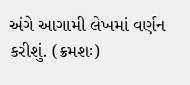અંગે આગામી લેખમાં વર્ણન કરીશું. (ક્રમશઃ)